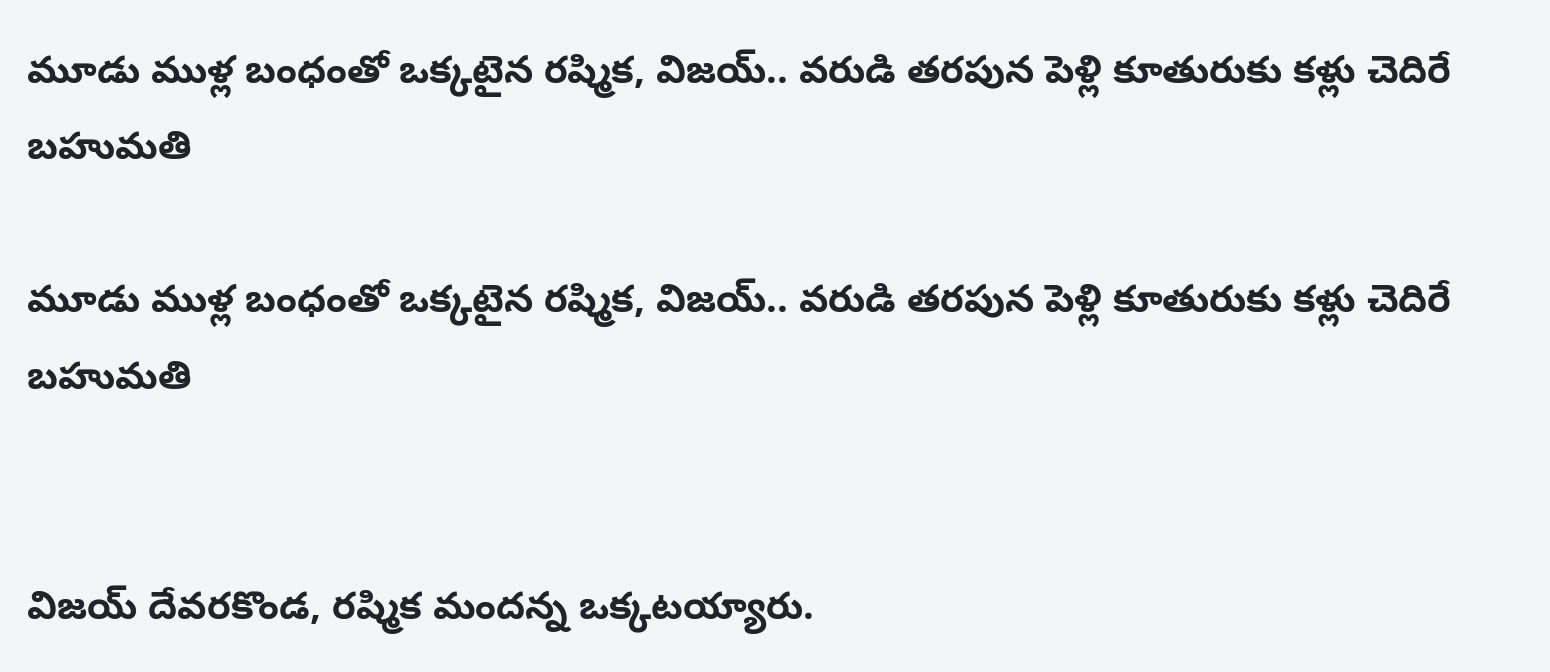మూడు ముళ్ల బంధంతో ఒక్కటైన రష్మిక, విజయ్.. వరుడి తరపున పెళ్లి కూతురుకు కళ్లు చెదిరే బహుమతి

మూడు ముళ్ల బంధంతో ఒక్కటైన రష్మిక, విజయ్.. వరుడి తరపున పెళ్లి కూతురుకు కళ్లు చెదిరే బహుమతి


విజయ్ దేవరకొండ, రష్మిక మందన్న ఒక్కటయ్యారు.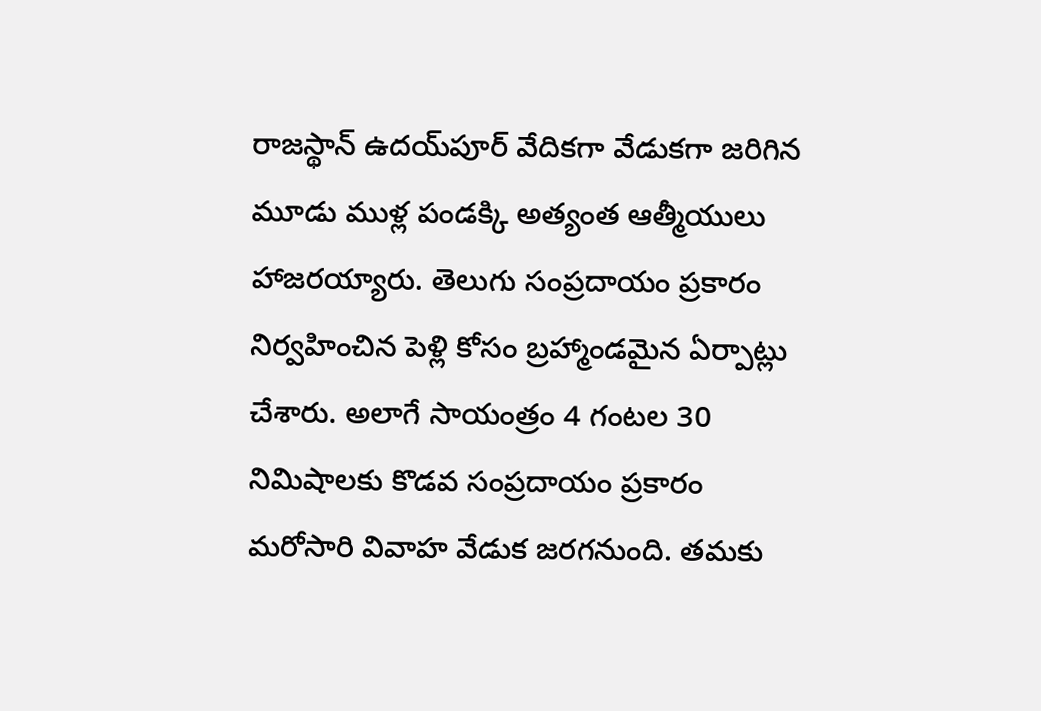రాజస్థాన్ ఉదయ్‌పూర్ వేదికగా వేడుకగా జరిగిన మూడు ముళ్ల పండక్కి అత్యంత ఆత్మీయులు హాజరయ్యారు. తెలుగు సంప్రదాయం ప్రకారం నిర్వహించిన పెళ్లి కోసం బ్రహ్మాండమైన ఏర్పాట్లు చేశారు. అలాగే సాయంత్రం 4 గంటల 30 నిమిషాలకు కొడవ సంప్రదాయం ప్రకారం మరోసారి వివాహ వేడుక జరగనుంది. తమకు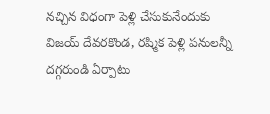నచ్చిన విధంగా పెళ్లి చేసుకునేందుకు విజయ్ దేవరకొండ, రష్మిక పెళ్లి పనులన్నీ దగ్గరుండి ఏర్పాటు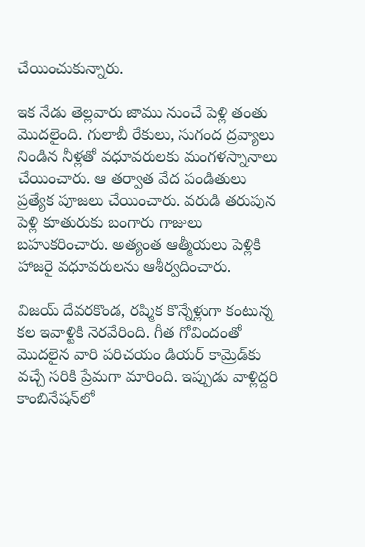చేయించుకున్నారు.

ఇక నేడు తెల్లవారు జాము నుంచే పెళ్లి తంతు మొదలైంది. గులాబీ రేకులు, సుగంద ద్రవ్యాలు నిండిన నీళ్లతో వధూవరులకు మంగళస్నానాలు చేయించారు. ఆ తర్వాత వేద పండితులు ప్రత్యేక పూజలు చేయించారు. వరుడి తరుపున పెళ్లి కూతురుకు బంగారు గాజులు బహుకరించారు. అత్యంత ఆత్మీయలు పెళ్లికి హాజరై వధూవరులను ఆశీర్వదించారు.

విజయ్ దేవరకొండ, రష్మిక కొన్నేళ్లుగా కంటున్న కల ఇవాళ్టికి నెరవేరింది. గీత గోవిందంతో మొదలైన వారి పరిచయం డియర్ కామ్రెడ్‌కు వచ్చే సరికి ప్రేమగా మారింది. ఇప్పుడు వాళ్లిద్దరి కాంబినేషన్‌లో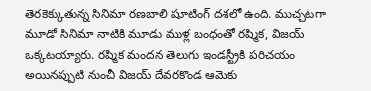తెరకెక్కుతున్న సినిమా రణబాలి షూటింగ్ దశలో ఉంది. ముచ్చటగా మూడో సినిమా నాటికి మూడు ముళ్ల బంధంతో రష్మిక, విజయ్ ఒక్కటయ్యారు. రష్మిక మందన తెలుగు ఇండస్ట్రీకి పరిచయం అయినప్పుటి నుంచీ విజయ్ దేవరకొండ ఆమెకు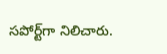సపోర్ట్‌గా నిలిచారు.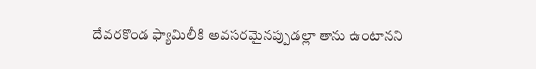దేవరకొండ ఫ్యామిలీకి అవసరమైనప్పుడల్లా తాను ఉంటానని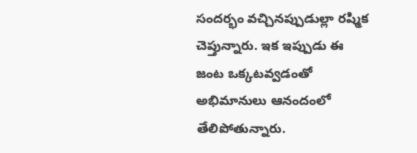సందర్భం వచ్చినప్పుడుల్లా రష్మిక చెప్తున్నారు. ఇక ఇప్పుడు ఈ జంట ఒక్కటవ్వడంతో అభిమానులు ఆనందంలో తేలిపోతున్నారు.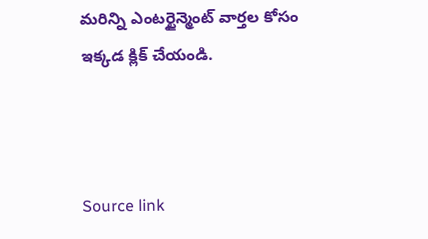మరిన్ని ఎంటర్టైన్మెంట్ వార్తల కోసం ఇక్కడ క్లిక్ చేయండి.



Source link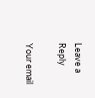Leave a Reply

Your email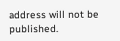address will not be published.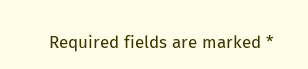Required fields are marked *